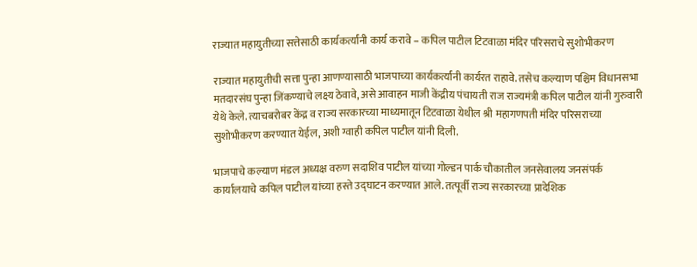राज्यात महायुतीच्या सत्तेसाठी कार्यकर्त्यांनी कार्य करावे – कपिल पाटील टिटवाळा मंदिर परिसराचे सुशोभीकरण

राज्यात महायुतीची सत्ता पुन्हा आणण्यासाठी भाजपाच्या कार्यकर्त्यांनी कार्यरत राहावे. तसेच कल्याण पश्चिम विधानसभा मतदारसंघ पुन्हा जिंकण्याचे लक्ष्य ठेवावे, असे आवाहन माजी केंद्रीय पंचायती राज राज्यमंत्री कपिल पाटील यांनी गुरुवारी येथे केले. त्याचबरोबर केंद्र व राज्य सरकारच्या माध्यमातून टिटवाळा येथील श्री महागणपती मंदिर परिसराच्या सुशोभीकरण करण्यात येईल, अशी ग्वाही कपिल पाटील यांनी दिली.

भाजपाचे कल्याण मंडल अध्यक्ष वरुण सदाशिव पाटील यांच्या गोल्डन पार्क चौकातील जनसेवालय जनसंपर्क कार्यालयाचे कपिल पाटील यांच्या हस्ते उद्घाटन करण्यात आले. तत्पूर्वी राज्य सरकारच्या प्रादेशिक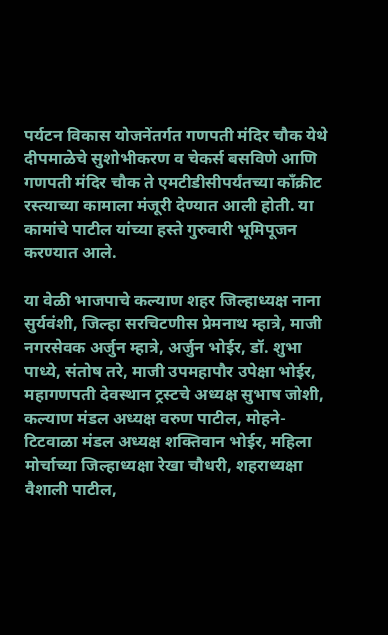पर्यटन विकास योजनेंतर्गत गणपती मंदिर चौक येथे दीपमाळेचे सुशोभीकरण व चेकर्स बसविणे आणि गणपती मंदिर चौक ते एमटीडीसीपर्यंतच्या कॉंक्रीट रस्त्याच्या कामाला मंजूरी देण्यात आली होती. या कामांचे पाटील यांच्या हस्ते गुरुवारी भूमिपूजन करण्यात आले.

या वेळी भाजपाचे कल्याण शहर जिल्हाध्यक्ष नाना सुर्यवंशी, जिल्हा सरचिटणीस प्रेमनाथ म्हात्रे, माजी नगरसेवक अर्जुन म्हात्रे, अर्जुन भोईर, डॉ. शुभा पाध्ये, संतोष तरे, माजी उपमहापौर उपेक्षा भोईर, महागणपती देवस्थान ट्रस्टचे अध्यक्ष सुभाष जोशी, कल्याण मंडल अध्यक्ष वरुण पाटील, मोहने-टिटवाळा मंडल अध्यक्ष शक्तिवान भोईर, महिला मोर्चाच्या जिल्हाध्यक्षा रेखा चौधरी, शहराध्यक्षा वैशाली पाटील,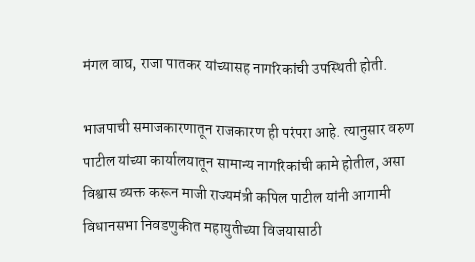मंगल वाघ, राजा पातकर यांच्यासह नागरिकांची उपस्थिती होती.

भाजपाची समाजकारणातून राजकारण ही परंपरा आहे. त्यानुसार वरुण पाटील यांच्या कार्यालयातून सामान्य नागरिकांची कामे होतील, असा विश्वास व्यक्त करून माजी राज्यमंत्री कपिल पाटील यांनी आगामी विधानसभा निवडणुकीत महायुतीच्या विजयासाठी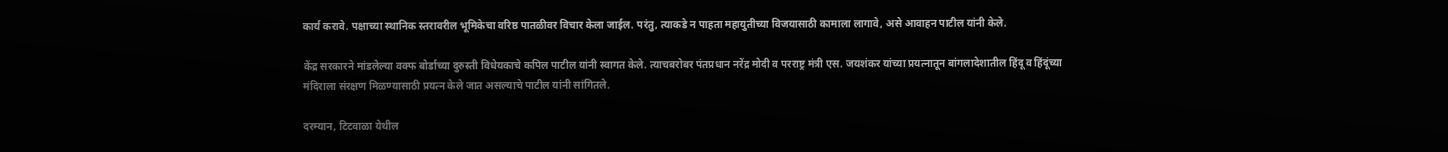कार्य करावे. पक्षाच्या स्थानिक स्तरावरील भूमिकेचा वरिष्ठ पातळीवर विचार केला जाईल. परंतु, त्याकडे न पाहता महायुतीच्या विजयासाठी कामाला लागावे, असे आवाहन पाटील यांनी केले.

केंद्र सरकारने मांडलेल्या वक्फ बोर्डाच्या दुरुस्ती विधेयकाचे कपिल पाटील यांनी स्वागत केले. त्याचबरोबर पंतप्रधान नरेंद्र मोदी व परराष्ट्र मंत्री एस. जयशंकर यांच्या प्रयत्नातून बांगलादेशातील हिंदू व हिंदूंच्या मंदिराला संरक्षण मिळण्यासाठी प्रयत्न केले जात असल्याचे पाटील यांनी सांगितले.

दरम्यान, टिटवाळा येथील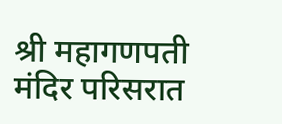श्री महागणपती मंदिर परिसरात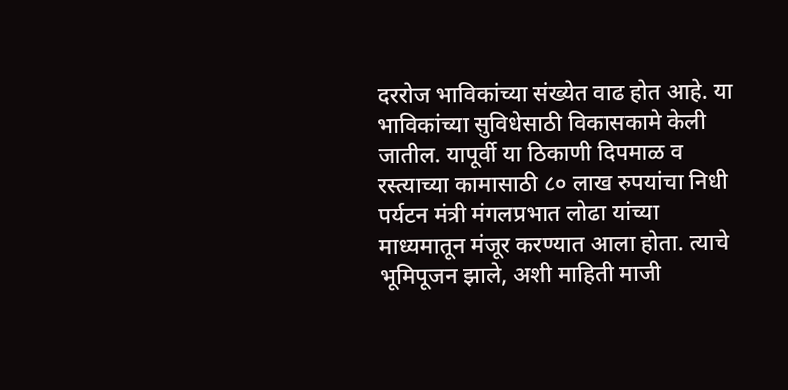दररोज भाविकांच्या संख्येत वाढ होत आहे. या भाविकांच्या सुविधेसाठी विकासकामे केली जातील. यापूर्वी या ठिकाणी दिपमाळ व रस्त्याच्या कामासाठी ८० लाख रुपयांचा निधी पर्यटन मंत्री मंगलप्रभात लोढा यांच्या माध्यमातून मंजूर करण्यात आला होता. त्याचे भूमिपूजन झाले, अशी माहिती माजी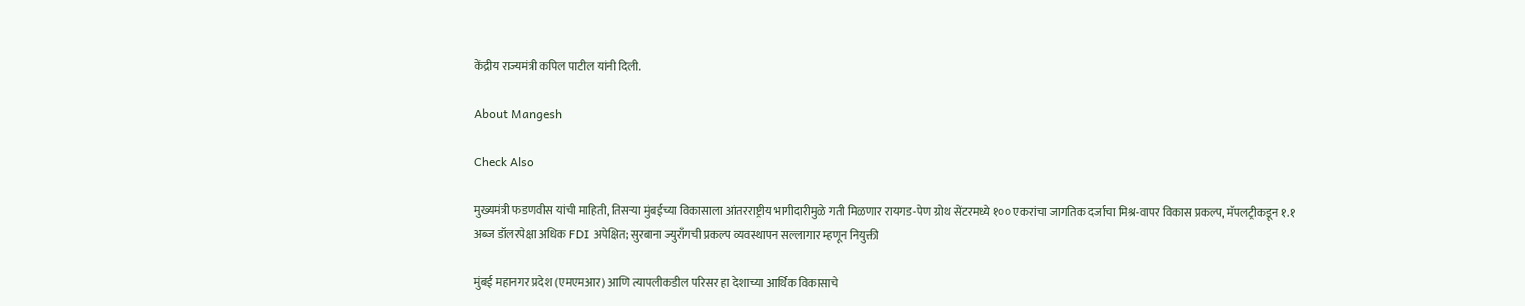केंद्रीय राज्यमंत्री कपिल पाटील यांनी दिली.

About Mangesh

Check Also

मुख्यमंत्री फडणवीस यांची माहिती, तिसऱ्या मुंबईच्या विकासाला आंतरराष्ट्रीय भागीदारीमुळे गती मिळणार रायगड-पेण ग्रोथ सेंटरमध्ये १०० एकरांचा जागतिक दर्जाचा मिश्र-वापर विकास प्रकल्प, मॅपलट्रीकडून १.१ अब्ज डॉलरपेक्षा अधिक FDI अपेक्षित; सुरबाना ज्युराँगची प्रकल्प व्यवस्थापन सल्लागार म्हणून नियुक्ती

मुंबई महानगर प्रदेश (एमएमआर) आणि त्यापलीकडील परिसर हा देशाच्या आर्थिक विकासाचे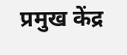प्रमुख केंद्र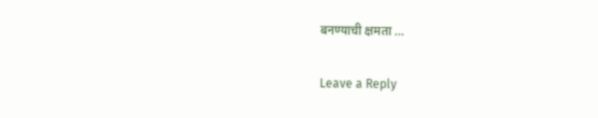बनण्याची क्षमता …

Leave a Reply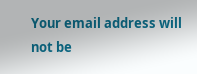Your email address will not be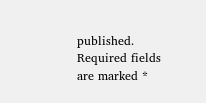published. Required fields are marked *